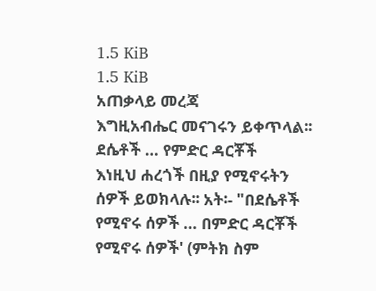1.5 KiB
1.5 KiB
አጠቃላይ መረጃ
እግዚአብሔር መናገሩን ይቀጥላል፡፡
ደሴቶች … የምድር ዳርቾች
እነዚህ ሐረጎች በዚያ የሚኖሩትን ሰዎች ይወክላሉ፡፡ አት፡- "በደሴቶች የሚኖሩ ሰዎች … በምድር ዳርቾች የሚኖሩ ሰዎች' (ምትክ ስም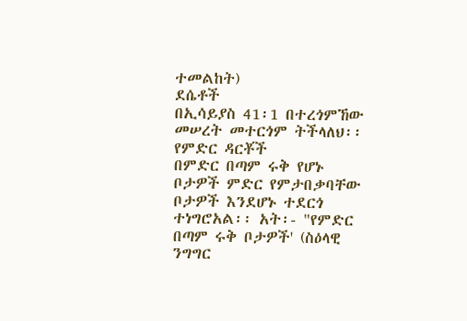ተመልከት)
ደሴቶች
በኢሳይያስ 41፡1 በተረጎምኸው መሠረት መተርጎም ትችላለህ፡፡
የምድር ዳርቾች
በምድር በጣም ሩቅ የሆኑ ቦታዎች ምድር የምታበቃባቸው ቦታዎች እንደሆኑ ተደርጎ ተነግሮአል፡፡ አት፡- "የምድር በጣም ሩቅ ቦታዎች' (ስዕላዊ ንግግር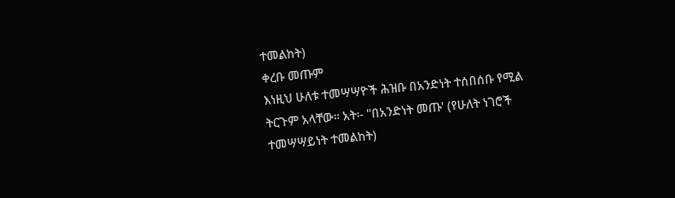ተመልከት)
ቀረቡ መጡም
እነዚህ ሁለቱ ተመሣሣዮች ሕዝቡ በአንድነት ተሰበሰቡ የሚል ትርጉም አላቸው፡፡ አት፡- "በአንድነት መጡ' (የሁለት ነገሮች ተመሣሣይነት ተመልከት)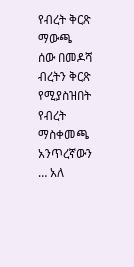የብረት ቅርጽ ማውጫ
ሰው በመዶሻ ብረትን ቅርጽ የሚያስዝበት የብረት ማስቀመጫ
አንጥረኛውን … አለ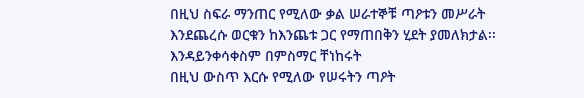በዚህ ስፍራ ማንጠር የሚለው ቃል ሠራተኞቹ ጣዖቱን መሥራት እንደጨረሱ ወርቁን ከእንጨቱ ጋር የማጠበቅን ሂደት ያመለክታል፡፡
እንዳይንቀሳቀስም በምስማር ቸነከሩት
በዚህ ውስጥ እርሱ የሚለው የሠሩትን ጣዖት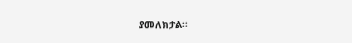ያመለክታል፡፡